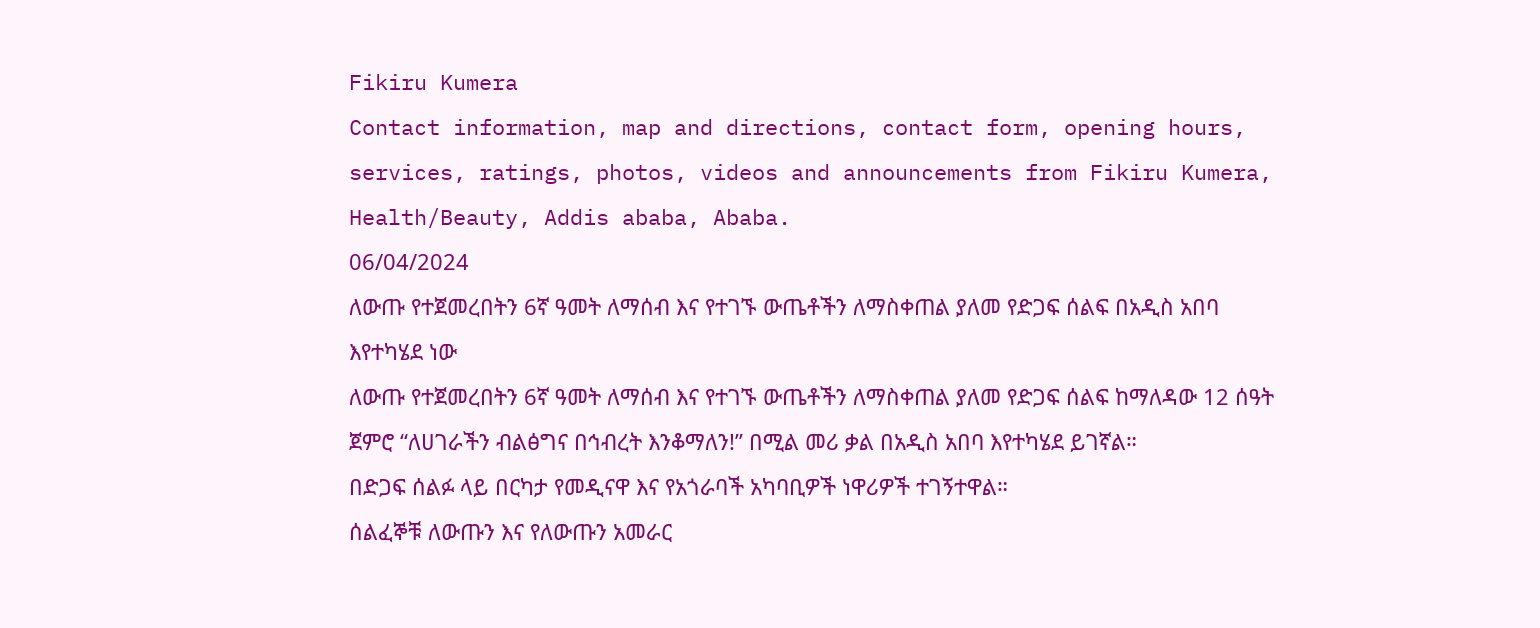Fikiru Kumera
Contact information, map and directions, contact form, opening hours, services, ratings, photos, videos and announcements from Fikiru Kumera, Health/Beauty, Addis ababa, Ababa.
06/04/2024
ለውጡ የተጀመረበትን 6ኛ ዓመት ለማሰብ እና የተገኙ ውጤቶችን ለማስቀጠል ያለመ የድጋፍ ሰልፍ በአዲስ አበባ እየተካሄደ ነው
ለውጡ የተጀመረበትን 6ኛ ዓመት ለማሰብ እና የተገኙ ውጤቶችን ለማስቀጠል ያለመ የድጋፍ ሰልፍ ከማለዳው 12 ሰዓት ጀምሮ “ለሀገራችን ብልፅግና በኅብረት እንቆማለን!” በሚል መሪ ቃል በአዲስ አበባ እየተካሄደ ይገኛል።
በድጋፍ ሰልፉ ላይ በርካታ የመዲናዋ እና የአጎራባች አካባቢዎች ነዋሪዎች ተገኝተዋል።
ሰልፈኞቹ ለውጡን እና የለውጡን አመራር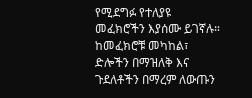የሚደግፉ የተለያዩ መፈክሮችን እያሰሙ ይገኛሉ።
ከመፈክሮቹ መካከል፣ ድሎችን በማዝለቅ እና ጉደለቶችን በማረም ለውጡን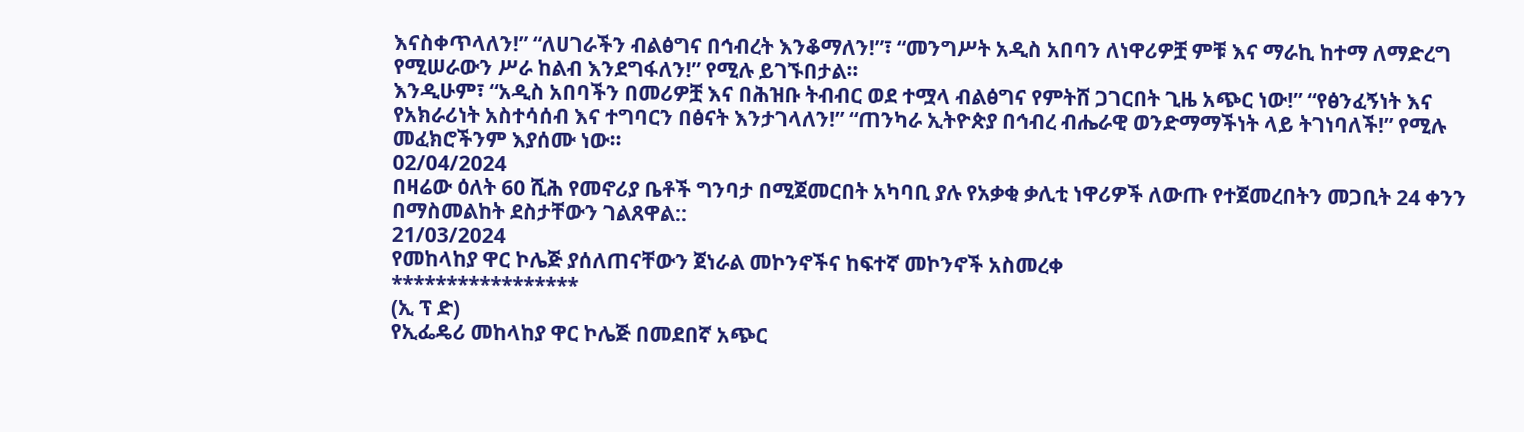እናስቀጥላለን!” “ለሀገራችን ብልፅግና በኅብረት እንቆማለን!”፣ “መንግሥት አዲስ አበባን ለነዋሪዎቿ ምቹ እና ማራኪ ከተማ ለማድረግ የሚሠራውን ሥራ ከልብ እንደግፋለን!” የሚሉ ይገኙበታል።
እንዲሁም፣ “አዲስ አበባችን በመሪዎቿ እና በሕዝቡ ትብብር ወደ ተሟላ ብልፅግና የምትሸ ጋገርበት ጊዜ አጭር ነው!” “የፅንፈኝነት እና የአክራሪነት አስተሳሰብ እና ተግባርን በፅናት እንታገላለን!” “ጠንካራ ኢትዮጵያ በኅብረ ብሔራዊ ወንድማማችነት ላይ ትገነባለች!” የሚሉ መፈክሮችንም እያሰሙ ነው።
02/04/2024
በዛሬው ዕለት 60 ሺሕ የመኖሪያ ቤቶች ግንባታ በሚጀመርበት አካባቢ ያሉ የአቃቂ ቃሊቲ ነዋሪዎች ለውጡ የተጀመረበትን መጋቢት 24 ቀንን በማስመልከት ደስታቸውን ገልጸዋል::
21/03/2024
የመከላከያ ዋር ኮሌጅ ያሰለጠናቸውን ጀነራል መኮንኖችና ከፍተኛ መኮንኖች አስመረቀ
*****************
(ኢ ፕ ድ)
የኢፌዴሪ መከላከያ ዋር ኮሌጅ በመደበኛ አጭር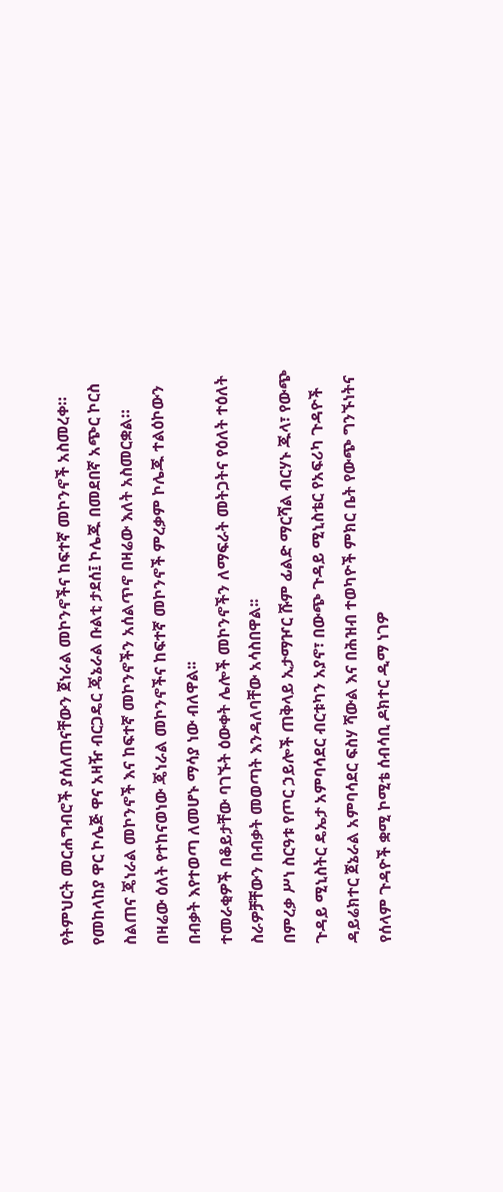የትምህርት መርሐግብሮች ያሰለጠናቸውን ጀነራል መኮንኖችና ከፍተኛ መኮንኖች አስመረቀ።
የመከላከያ ዋር ኮሌጅ ዋና አዛዥ ብርጋዴር ጄኔራል ቡልቲ ታደሰ፤ ኮሌጁ በመደበኛ አጭር ኮርስ ስልጠና ጄነራል መኮንኖች እና ከፍተኛ መኮንኖችን አሰልጥኖ በዛሬው እለት አስመርቋል።
በዛሬው ዕለት የተከናወነው ጄነራል መኮንኖችና ከፍተኛ መኮንኖች ምረቃም ኮሌጁ ተልዕኮውን በብቃት እየተወጣ ለመሆኑ ማሳያ ነው ብለዋል፡፡
ተመራቂዎች በቆይታቸው ባገኙት ዕውቀት ሌሎች መኮንኖችን ለማፍራት መትጋትና የዕለት ተዕለት ስራዎቻቸውን በብቃት መወጣት እንዳለባቸው አሳስበዋል፡፡
በምረቃ ሥነ ስርዓቱ የጦር ኃይሎች ጠቅላይ ኢታማዦር ሹም ፊልድ ማርሻል ብርሃኑ ጁላ፣ የውጭ ጉዳይ ሚኒስትር ዴኤታ አምባሳደር ብርቱካን አያኖ፣ በውጭ ጉዳይ ሚኒስቴር የአፍሪካ ጉዳዮች ዳይሬክተር ጀኔራል አምባሳደር ፍስሃ ሻውል እና በሕዝብ ተወካዮች ምክር ቤት የውጭ ግንኙነትና የሰላም ጉዳዮች ቋሚ ኮሚቴ ሰብሳቢ ዶክተር ዲማ ነገዎ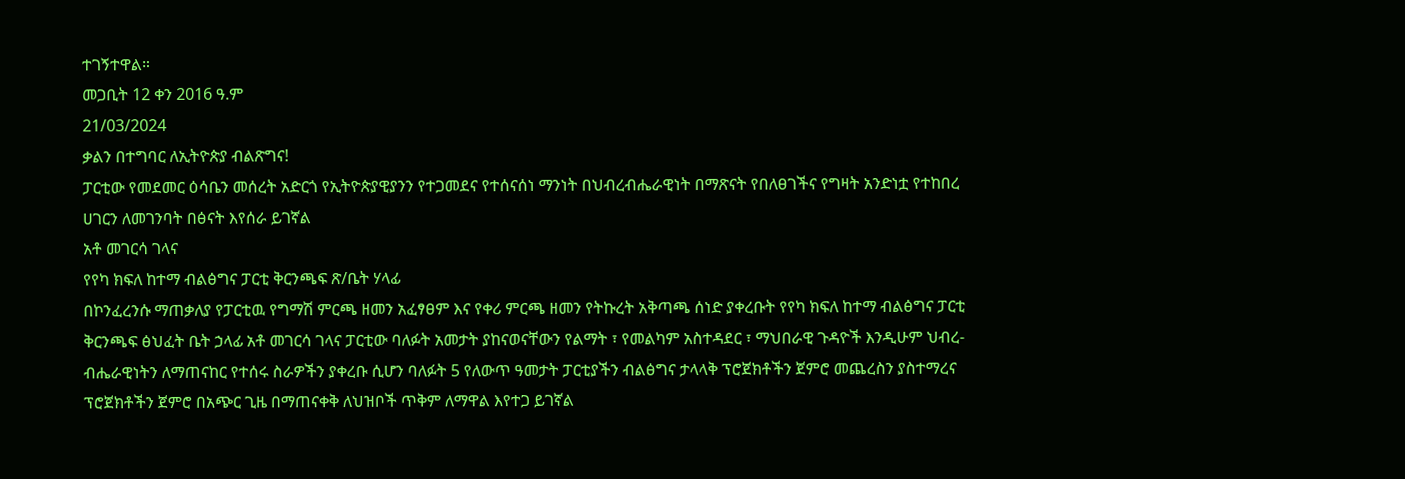ተገኝተዋል።
መጋቢት 12 ቀን 2016 ዓ.ም
21/03/2024
ቃልን በተግባር ለኢትዮጵያ ብልጽግና!
ፓርቲው የመደመር ዕሳቤን መሰረት አድርጎ የኢትዮጵያዊያንን የተጋመደና የተሰናሰነ ማንነት በህብረብሔራዊነት በማጽናት የበለፀገችና የግዛት አንድነቷ የተከበረ ሀገርን ለመገንባት በፅናት እየሰራ ይገኛል
አቶ መገርሳ ገላና
የየካ ክፍለ ከተማ ብልፅግና ፓርቲ ቅርንጫፍ ጽ/ቤት ሃላፊ
በኮንፈረንሱ ማጠቃለያ የፓርቲዉ የግማሽ ምርጫ ዘመን አፈፃፀም እና የቀሪ ምርጫ ዘመን የትኩረት አቅጣጫ ሰነድ ያቀረቡት የየካ ክፍለ ከተማ ብልፅግና ፓርቲ ቅርንጫፍ ፅህፈት ቤት ኃላፊ አቶ መገርሳ ገላና ፓርቲው ባለፉት አመታት ያከናወናቸውን የልማት ፣ የመልካም አስተዳደር ፣ ማህበራዊ ጉዳዮች እንዲሁም ህብረ-ብሔራዊነትን ለማጠናከር የተሰሩ ስራዎችን ያቀረቡ ሲሆን ባለፉት 5 የለውጥ ዓመታት ፓርቲያችን ብልፅግና ታላላቅ ፕሮጀክቶችን ጀምሮ መጨረስን ያስተማረና ፕሮጀክቶችን ጀምሮ በአጭር ጊዜ በማጠናቀቅ ለህዝቦች ጥቅም ለማዋል እየተጋ ይገኛል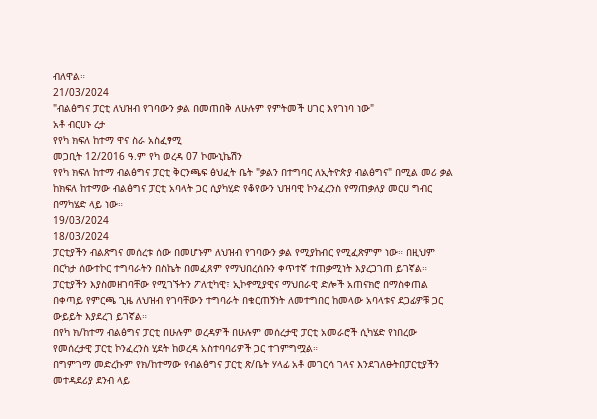ብለዋል።
21/03/2024
"ብልፅግና ፓርቲ ለህዝብ የገባውን ቃል በመጠበቅ ለሁሉም የምትመች ሀገር እየገነባ ነው"
አቶ ብርሀኑ ረታ
የየካ ክፍለ ከተማ ዋና ስራ አስፈፃሚ
መጋቢት 12/2016 ዓ.ም የካ ወረዳ 07 ኮሙኒኬሽን
የየካ ክፍለ ከተማ ብልፅግና ፓርቲ ቅርንጫፍ ፅህፈት ቤት "ቃልን በተግባር ለኢትዮጵያ ብልፅግና" በሚል መሪ ቃል ከክፍለ ከተማው ብልፅግና ፓርቲ አባላት ጋር ሲያካሂድ የቆየውን ህዝባዊ ኮንፈረንስ የማጠቃለያ መርሀ ግብር በማካሄድ ላይ ነው።
19/03/2024
18/03/2024
ፓርቲያችን ብልጽግና መሰረቱ ሰው በመሆኑም ለህዝብ የገባውን ቃል የሚያከብር የሚፈጽምም ነው። በዚህም በርካታ ሰውተኮር ተግባራትን በስኬት በመፈጸም የማህበረሰቡን ቀጥተኛ ተጠቃሚነት እያረጋገጠ ይገኛል። ፓርቲያችን እያስመዘገባቸው የሚገኙትን ፖለቲካዊ፣ ኢኮኖሚያዊና ማህበራዊ ድሎች አጠናክሮ በማስቀጠል በቀጣይ የምርጫ ጊዜ ለህዝብ የገባቸውን ተግባራት በቁርጠኝነት ለመተግበር ከመላው አባላቱና ደጋፊዎቹ ጋር ውይይት እያደረገ ይገኛል።
በየካ ክ/ከተማ ብልፅግና ፓርቲ በሁሉም ወረዳዎች በሁሉም መሰረታዊ ፓርቲ አመራሮች ሲካሄድ የነበረው የመሰረታዊ ፓርቲ ኮንፈረንስ ሂደት ከወረዳ አስተባባሪዎች ጋር ተገምግሟል።
በግምገማ መድረኩም የክ/ከተማው የብልፅግና ፓርቲ ጽ/ቤት ሃላፊ አቶ መገርሳ ገላና እንደገለፁትበፓርቲያችን መተዳደሪያ ደንብ ላይ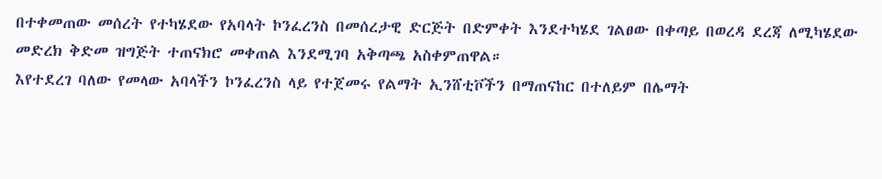በተቀመጠው መሰረት የተካሄደው የአባላት ኮንፈረንስ በመሰረታዊ ድርጅት በድምቀት እንደተካሄደ ገልፀው በቀጣይ በወረዳ ደረጃ ለሚካሄደው መድረክ ቅድመ ዝግጅት ተጠናክሮ መቀጠል እንደሚገባ አቅጣጫ አስቀምጠዋል።
እየተደረገ ባለው የመላው አባላችን ኮንፈረንስ ላይ የተጀመሩ የልማት ኢንሸቲቮችን በማጠናከር በተለይም በሌማት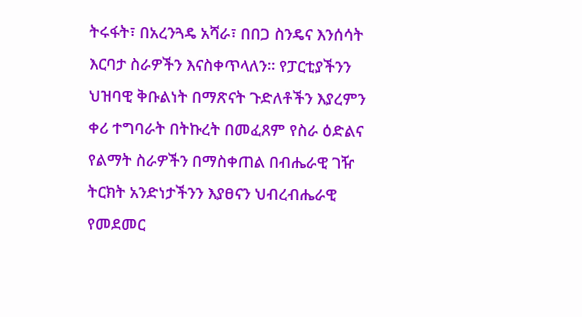ትሩፋት፣ በአረንጓዴ አሻራ፣ በበጋ ስንዴና እንሰሳት እርባታ ስራዎችን እናስቀጥላለን። የፓርቲያችንን ህዝባዊ ቅቡልነት በማጽናት ጉድለቶችን እያረምን ቀሪ ተግባራት በትኩረት በመፈጸም የስራ ዕድልና የልማት ስራዎችን በማስቀጠል በብሔራዊ ገዥ ትርክት አንድነታችንን እያፀናን ህብረብሔራዊ የመደመር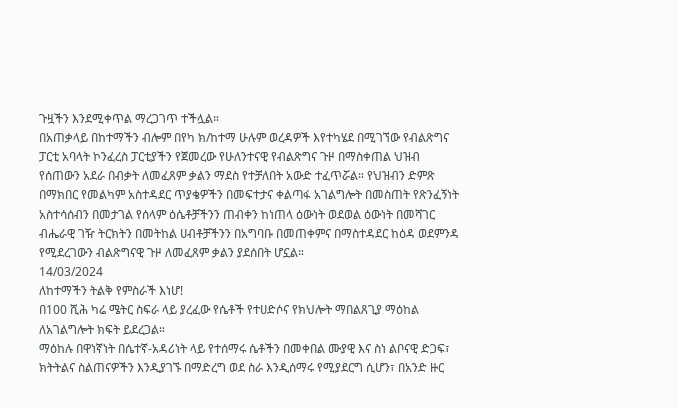ጉዟችን እንደሚቀጥል ማረጋገጥ ተችሏል።
በአጠቃላይ በከተማችን ብሎም በየካ ክ/ከተማ ሁሉም ወረዳዎች እየተካሄደ በሚገኘው የብልጽግና ፓርቲ አባላት ኮንፈረስ ፓርቲያችን የጀመረው የሁለንተናዊ የብልጽግና ጉዞ በማስቀጠል ህዝብ የሰጠውን አደራ በብቃት ለመፈጸም ቃልን ማደስ የተቻለበት አውድ ተፈጥሯል። የህዝብን ድምጽ በማክበር የመልካም አስተዳደር ጥያቄዎችን በመፍተታና ቀልጣፋ አገልግሎት በመስጠት የጽንፈኝነት አስተሳሰብን በመታገል የሰላም ዕሴቶቻችንን ጠብቀን ከነጠላ ዕውነት ወደወል ዕውነት በመሻገር ብሔራዊ ገዥ ትርክትን በመትከል ሀብቶቻችንን በአግባቡ በመጠቀምና በማስተዳደር ከዕዳ ወደምንዳ የሚደረገውን ብልጽግናዊ ጉዞ ለመፈጸም ቃልን ያደሰበት ሆኗል።
14/03/2024
ለከተማችን ትልቅ የምስራች እነሆ!
በ100 ሺሕ ካሬ ሜትር ስፍራ ላይ ያረፈው የሴቶች የተሀድሶና የክህሎት ማበልጸጊያ ማዕከል ለአገልግሎት ክፍት ይደረጋል።
ማዕከሉ በዋነኛነት በሴተኛ-አዳሪነት ላይ የተሰማሩ ሴቶችን በመቀበል ሙያዊ እና ስነ ልቦናዊ ድጋፍ፣ ክትትልና ስልጠናዎችን እንዲያገኙ በማድረግ ወደ ስራ እንዲሰማሩ የሚያደርግ ሲሆን፣ በአንድ ዙር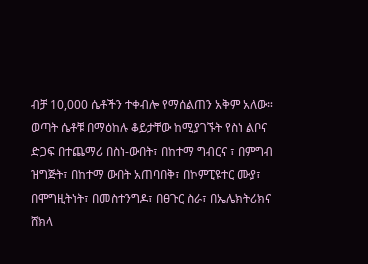ብቻ 10,000 ሴቶችን ተቀብሎ የማሰልጠን አቅም አለው።
ወጣት ሴቶቹ በማዕከሉ ቆይታቸው ከሚያገኙት የስነ ልቦና ድጋፍ በተጨማሪ በስነ-ውበት፣ በከተማ ግብርና ፣ በምግብ ዝግጅት፣ በከተማ ውበት አጠባበቅ፣ በኮምፒዩተር ሙያ፣ በሞግዚትነት፣ በመስተንግዶ፣ በፀጉር ስራ፣ በኤሌክትሪክና ሸክላ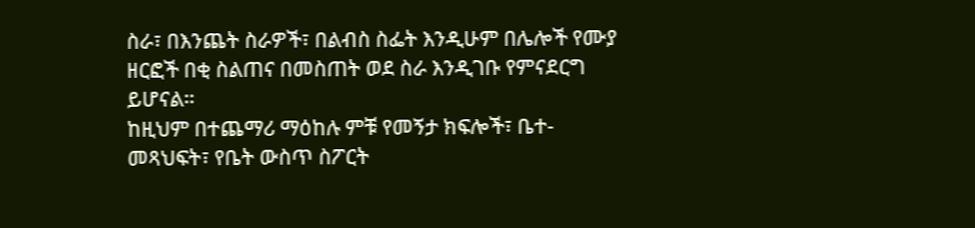ስራ፣ በእንጨት ስራዎች፣ በልብስ ስፌት እንዲሁም በሌሎች የሙያ ዘርፎች በቂ ስልጠና በመስጠት ወደ ስራ እንዲገቡ የምናደርግ ይሆናል።
ከዚህም በተጨማሪ ማዕከሉ ምቹ የመኝታ ክፍሎች፣ ቤተ-መጻህፍት፣ የቤት ውስጥ ስፖርት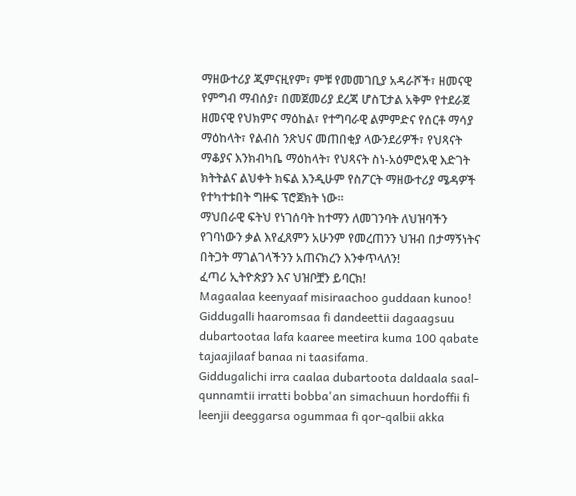ማዘውተሪያ ጂምናዚየም፣ ምቹ የመመገቢያ አዳራሾች፣ ዘመናዊ የምግብ ማብሰያ፣ በመጀመሪያ ደረጃ ሆስፒታል አቅም የተደራጀ ዘመናዊ የህክምና ማዕከል፣ የተግባራዊ ልምምድና የሰርቶ ማሳያ ማዕከላት፣ የልብስ ንጽህና መጠበቂያ ላውንደሪዎች፣ የህጻናት ማቆያና እንክብካቤ ማዕከላት፣ የህጻናት ስነ-አዕምሮአዊ እድገት ክትትልና ልህቀት ክፍል እንዲሁም የስፖርት ማዘውተሪያ ሜዳዎች የተካተቱበት ግዙፍ ፕሮጀክት ነው።
ማህበራዊ ፍትህ የነገሰባት ከተማን ለመገንባት ለህዝባችን የገባነውን ቃል እየፈጸምን አሁንም የመረጠንን ህዝብ በታማኝነትና በትጋት ማገልገላችንን አጠናክረን እንቀጥላለን!
ፈጣሪ ኢትዮጵያን እና ህዝቦቿን ይባርክ!
Magaalaa keenyaaf misiraachoo guddaan kunoo!
Giddugalli haaromsaa fi dandeettii dagaagsuu dubartootaa lafa kaaree meetira kuma 100 qabate tajaajilaaf banaa ni taasifama.
Giddugalichi irra caalaa dubartoota daldaala saal-qunnamtii irratti bobba'an simachuun hordoffii fi leenjii deeggarsa ogummaa fi qor-qalbii akka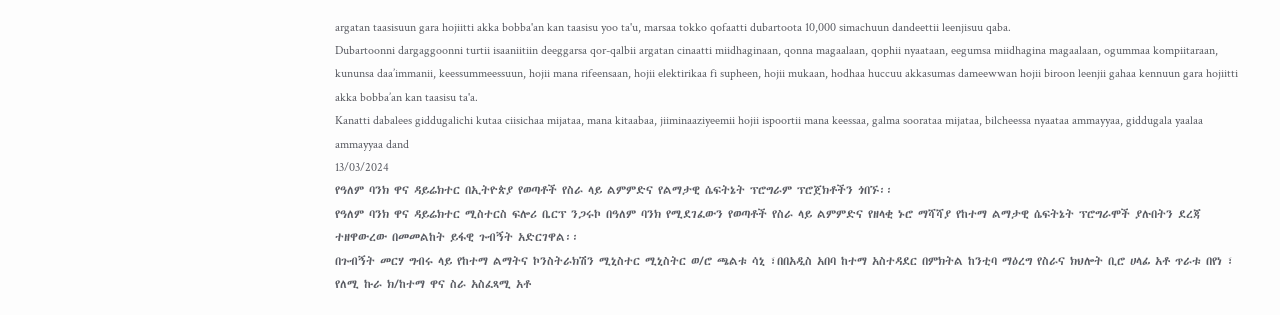argatan taasisuun gara hojiitti akka bobba'an kan taasisu yoo ta'u, marsaa tokko qofaatti dubartoota 10,000 simachuun dandeettii leenjisuu qaba.
Dubartoonni dargaggoonni turtii isaaniitiin deeggarsa qor-qalbii argatan cinaatti miidhaginaan, qonna magaalaan, qophii nyaataan, eegumsa miidhagina magaalaan, ogummaa kompiitaraan, kununsa daa’immanii, keessummeessuun, hojii mana rifeensaan, hojii elektirikaa fi supheen, hojii mukaan, hodhaa huccuu akkasumas dameewwan hojii biroon leenjii gahaa kennuun gara hojiitti akka bobba’an kan taasisu ta'a.
Kanatti dabalees giddugalichi kutaa ciisichaa mijataa, mana kitaabaa, jiiminaaziyeemii hojii ispoortii mana keessaa, galma soorataa mijataa, bilcheessa nyaataa ammayyaa, giddugala yaalaa ammayyaa dand
13/03/2024
የዓለም ባንክ ዋና ዳይሬክተር በኢትዮጵያ የወጣቶች የስራ ላይ ልምምድና የልማታዊ ሴፍትኔት ፕሮግራም ፕሮጀክቶችን ጎበኙ፡፡
የዓለም ባንክ ዋና ዳይሬክተር ሚስተርስ ፍሎሪ ቤርፕ ንጋሩኮ በዓለም ባንክ የሚደገፈውን የወጣቶች የስራ ላይ ልምምድና የዘላቂ ኑሮ ማሻሻያ የከተማ ልማታዊ ሴፍትኔት ፕሮግራሞች ያሉበትን ደረጃ ተዘዋውረው በመመልከት ይፋዊ ጉብኝት አድርገዋል፡፡
በጉብኝት መርሃ ግብሩ ላይ የከተማ ልማትና ኮንስትራክሽን ሚኒስተር ሚኒስትር ወ/ሮ ጫልቱ ሳኒ ፣በበአዲስ አበባ ከተማ አስተዳደር በምክትል ከንቲባ ማዕረግ የስራና ክህሎት ቢሮ ሀላፊ አቶ ጥራቱ በየነ ፣ የለሚ ኩራ ክ/ከተማ ዋና ስራ አስፈጻሚ አቶ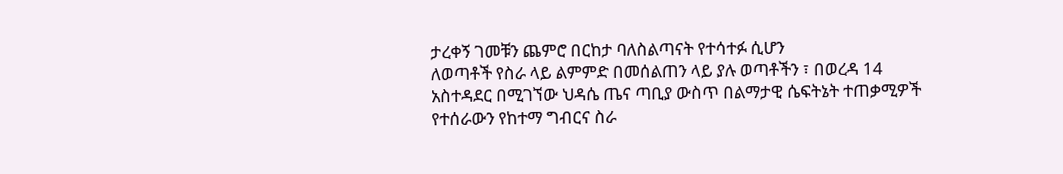ታረቀኝ ገመቹን ጨምሮ በርከታ ባለስልጣናት የተሳተፉ ሲሆን
ለወጣቶች የስራ ላይ ልምምድ በመሰልጠን ላይ ያሉ ወጣቶችን ፣ በወረዳ 14 አስተዳደር በሚገኘው ህዳሴ ጤና ጣቢያ ውስጥ በልማታዊ ሴፍትኔት ተጠቃሚዎች የተሰራውን የከተማ ግብርና ስራ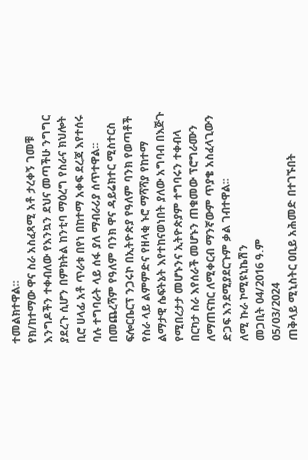ተመልክተዋል።
የክ/ከተማው ዋና ስራ አስፈጻሚ አቶ ታረቀኝ ገመቹ እንግዶችን ተቀብለው የእንኳን ደህና መጣችሁ ንግግር ያደረጉ ሲሆን በምክትል ከንቲባ ማዕረግ የስራና ክህሎት ቢሮ ሀላፊ አቶ ጥራቱ በየነ በከተማ አቀፍ ደረጃ እየተሰሩ ባሉ ተግባራት ላይ ሰፋ ያለ ማብራሪያ ሰጥተዋል፡፡
በመጨረሻም የዓለም ባንክ ዋና ዳይሬክተር ሚስተርስ ፍሎርቤርፕ ንጋሩኮ በኢትዮጵያ የዓለም ባንክ የወጣቶች የስራ ላይ ልምምድና የዘላቂ ኑሮ ማሻሻያ የከተማ ልማታዊ ሴፍትኔት እየተከናወነበት ያለው አግባብ በእጅጉ የሚበረታታ መሆኑንና ኢትዮጵያም ተግባሩን ተቀብላ በርካታ ስራ እየሰራች መሆኑን ጠቁመው ፕሮግራሙን ለማጠናከር ለሚቀርብ ማንኛውም ጥያቄ አስፈላጊውን ድጋፍ እንደሚያደርጉም ቃል ገብተዋል፡፡
ለሚ ኩራ ኮሚዩኒኬሽን
መጋቢት 04/2016 ዓ.ም
05/03/2024
ጠቅላይ ሚኒስትር ዐቢይ አሕመድ በተገኙበት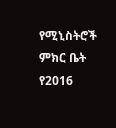የሚኒስትሮች ምክር ቤት የ2016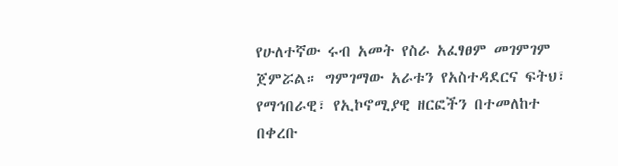የሁለተኛው ሩብ አመት የስራ አፈፃፀም መገምገም ጀምሯል። ግምገማው አራቱን የአስተዳደርና ፍትህ፣ የማኅበራዊ፣ የኢኮኖሚያዊ ዘርፎችን በተመለከተ በቀረቡ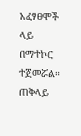አፈፃፀሞች ላይ በማተኮር ተጀመሯል። ጠቅላይ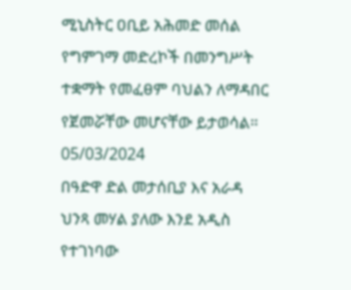ሚኒስትር ዐቢይ አሕመድ መሰል የግምገማ መድረኮች በመንግሥት ተቋማት የመፈፀም ባህልን ለማዳበር የጀመሯቸው መሆናቸው ይታወሳል።
05/03/2024
በዓድዋ ድል መታሰቢያ እና አራዳ ህንጻ መሃል ያለው እንደ አዲስ የተገነባው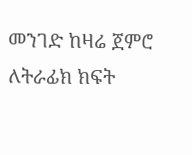መንገድ ከዛሬ ጀምሮ ለትራፊክ ክፍት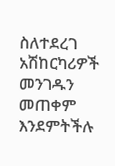ስለተደረገ አሽከርካሪዎች መንገዱን መጠቀም እንደምትችሉ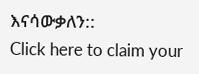እናሳውቃለን::
Click here to claim your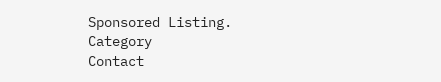Sponsored Listing.
Category
Contact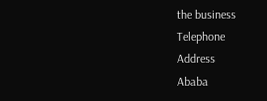the business
Telephone
Address
Ababa